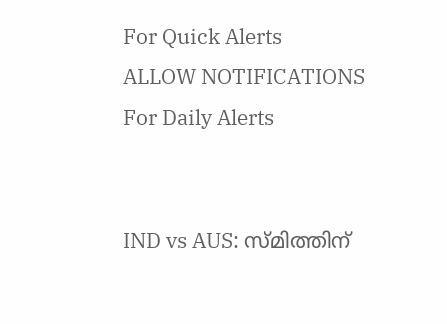For Quick Alerts
ALLOW NOTIFICATIONS
For Daily Alerts


IND vs AUS: സ്മിത്തിന്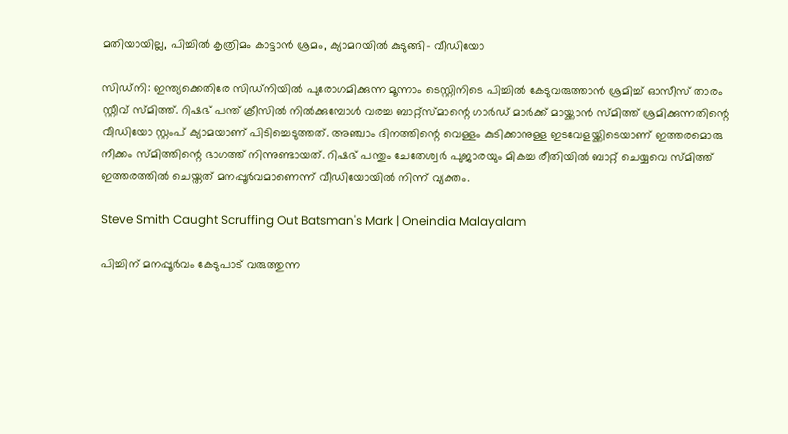മതിയായില്ല, പിച്ചില്‍ കൃത്രിമം കാട്ടാന്‍ ശ്രമം, ക്യാമറയില്‍ കുടുങ്ങി- വീഡിയോ

സിഡ്‌നി: ഇന്ത്യക്കെതിരേ സിഡ്‌നിയില്‍ പുരോഗമിക്കുന്ന മൂന്നാം ടെസ്റ്റിനിടെ പിച്ചില്‍ കേടുവരുത്താന്‍ ശ്രമിച്ച് ഓസീസ് താരം സ്റ്റീവ് സ്മിത്ത്. റിഷഭ് പന്ത് ക്രീസില്‍ നില്‍ക്കുമ്പോള്‍ വരച്ച ബാറ്റ്‌സ്മാന്റെ ഗാര്‍ഡ് മാര്‍ക്ക് മായ്ക്കാന്‍ സ്മിത്ത് ശ്രമിക്കുന്നതിന്റെ വീഡിയോ സ്റ്റംപ് ക്യാമയാണ് പിടിച്ചെടുത്തത്. അഞ്ചാം ദിനത്തിന്റെ വെള്ളം കുടിക്കാനുള്ള ഇടവേളയ്ക്കിടെയാണ് ഇത്തരമൊരു നീക്കം സ്മിത്തിന്റെ ഭാഗത്ത് നിന്നുണ്ടായത്. റിഷഭ് പന്തും ചേതേശ്വര്‍ പുജാരയും മികച്ച രീതിയില്‍ ബാറ്റ് ചെയ്യവെ സ്മിത്ത് ഇത്തരത്തില്‍ ചെയ്തത് മനപ്പൂര്‍വമാണെന്ന് വീഡിയോയില്‍ നിന്ന് വ്യക്തം.

Steve Smith Caught Scruffing Out Batsman's Mark | Oneindia Malayalam

പിച്ചിന് മനപ്പൂര്‍വം കേടുപാട് വരുത്തുന്ന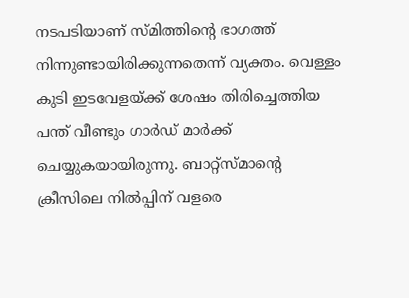നടപടിയാണ് സ്മിത്തിന്റെ ഭാഗത്ത് നിന്നുണ്ടായിരിക്കുന്നതെന്ന് വ്യക്തം. വെള്ളം കുടി ഇടവേളയ്ക്ക് ശേഷം തിരിച്ചെത്തിയ പന്ത് വീണ്ടും ഗാര്‍ഡ് മാര്‍ക്ക് ചെയ്യുകയായിരുന്നു. ബാറ്റ്‌സ്മാന്റെ ക്രീസിലെ നില്‍പ്പിന് വളരെ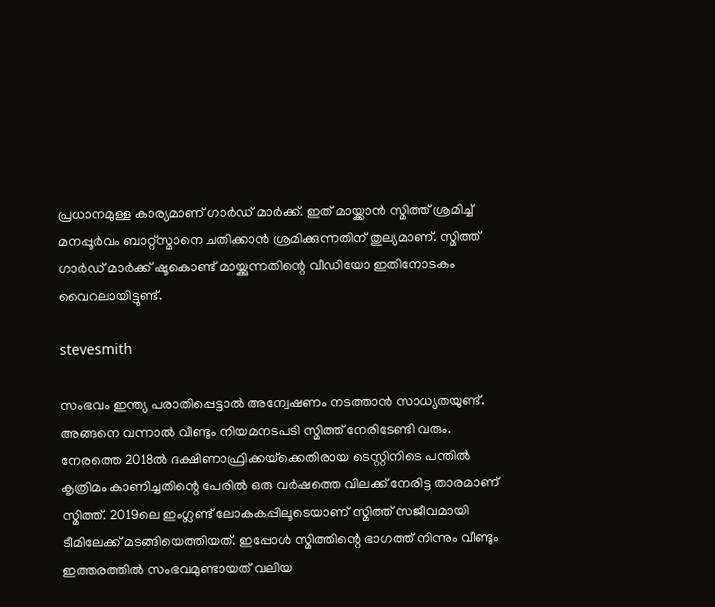പ്രധാനമുള്ള കാര്യമാണ് ഗാര്‍ഡ് മാര്‍ക്ക്. ഇത് മായ്ക്കാന്‍ സ്മിത്ത് ശ്രമിച്ച് മനപ്പൂര്‍വം ബാറ്റ്‌സ്മാനെ ചതിക്കാന്‍ ശ്രമിക്കുന്നതിന് തുല്യമാണ്. സ്മിത്ത് ഗാര്‍ഡ് മാര്‍ക്ക് ഷൂകൊണ്ട് മായ്ക്കുന്നതിന്റെ വീഡിയോ ഇതിനോടകം വൈറലായിട്ടുണ്ട്.

stevesmith

സംഭവം ഇന്ത്യ പരാതിപ്പെട്ടാല്‍ അന്വേഷണം നടത്താന്‍ സാധ്യതയുണ്ട്. അങ്ങനെ വന്നാല്‍ വീണ്ടും നിയമനടപടി സ്മിത്ത് നേരിടേണ്ടി വരും. നേരത്തെ 2018ല്‍ ദക്ഷിണാഫ്രിക്കയ്‌ക്കെതിരായ ടെസ്റ്റിനിടെ പന്തില്‍ കൃത്രിമം കാണിച്ചതിന്റെ പേരില്‍ ഒരു വര്‍ഷത്തെ വിലക്ക് നേരിട്ട താരമാണ് സ്മിത്ത്. 2019ലെ ഇംഗ്ലണ്ട് ലോകകപ്പിലൂടെയാണ് സ്മിത്ത് സജീവമായി ടീമിലേക്ക് മടങ്ങിയെത്തിയത്. ഇപ്പോള്‍ സ്മിത്തിന്റെ ഭാഗത്ത് നിന്നും വീണ്ടും ഇത്തരത്തില്‍ സംഭവമുണ്ടായത് വലിയ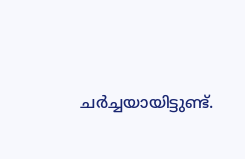ചര്‍ച്ചയായിട്ടുണ്ട്.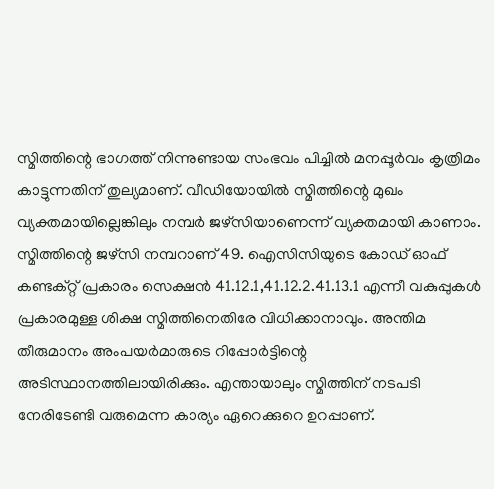സ്മിത്തിന്റെ ഭാഗത്ത് നിന്നുണ്ടായ സംഭവം പിച്ചില്‍ മനപ്പൂര്‍വം കൃത്രിമം കാട്ടുന്നതിന് തുല്യമാണ്. വീഡിയോയില്‍ സ്മിത്തിന്റെ മുഖം വ്യക്തമായില്ലെങ്കിലും നമ്പര്‍ ജഴ്‌സിയാണെന്ന് വ്യക്തമായി കാണാം. സ്മിത്തിന്റെ ജഴ്‌സി നമ്പറാണ് 49. ഐസിസിയുടെ കോഡ് ഓഫ് കണ്ടക്റ്റ് പ്രകാരം സെക്ഷന്‍ 41.12.1,41.12.2.41.13.1 എന്നീ വകുപ്പുകള്‍ പ്രകാരമുള്ള ശിക്ഷ സ്മിത്തിനെതിരേ വിധിക്കാനാവും. അന്തിമ തീരുമാനം അംപയര്‍മാരുടെ റിപ്പോര്‍ട്ടിന്റെ അടിസ്ഥാനത്തിലായിരിക്കും. എന്തായാലും സ്മിത്തിന് നടപടി നേരിടേണ്ടി വരുമെന്ന കാര്യം ഏറെക്കുറെ ഉറപ്പാണ്.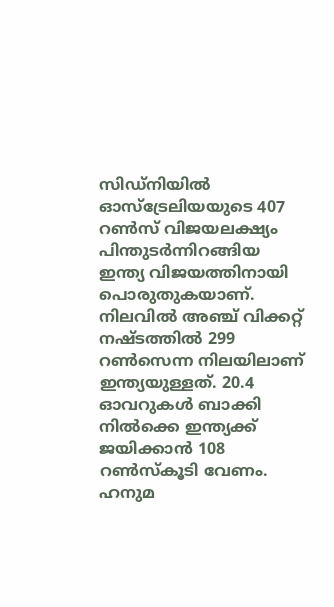സിഡ്‌നിയില്‍ ഓസ്‌ട്രേലിയയുടെ 407 റണ്‍സ് വിജയലക്ഷ്യം പിന്തുടര്‍ന്നിറങ്ങിയ ഇന്ത്യ വിജയത്തിനായി പൊരുതുകയാണ്. നിലവില്‍ അഞ്ച് വിക്കറ്റ് നഷ്ടത്തില്‍ 299 റണ്‍സെന്ന നിലയിലാണ് ഇന്ത്യയുള്ളത്. 20.4 ഓവറുകള്‍ ബാക്കി നില്‍ക്കെ ഇന്ത്യക്ക് ജയിക്കാന്‍ 108 റണ്‍സ്‌കൂടി വേണം. ഹനുമ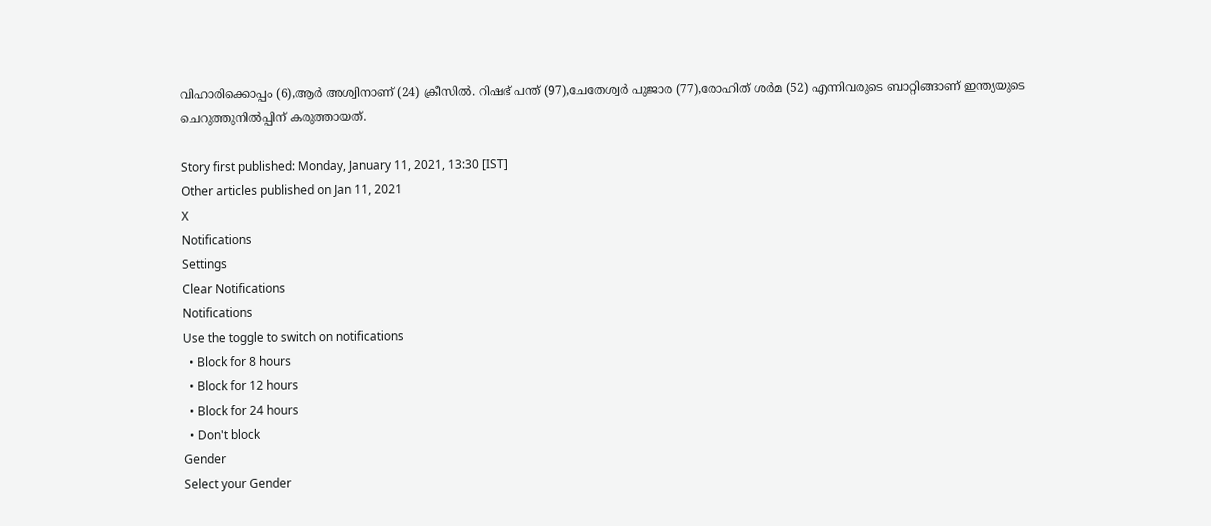വിഹാരിക്കൊപ്പം (6),ആര്‍ അശ്വിനാണ് (24) ക്രീസില്‍. റിഷഭ് പന്ത് (97),ചേതേശ്വര്‍ പുജാര (77),രോഹിത് ശര്‍മ (52) എന്നിവരുടെ ബാറ്റിങ്ങാണ് ഇന്ത്യയുടെ ചെറുത്തുനില്‍പ്പിന് കരുത്തായത്.

Story first published: Monday, January 11, 2021, 13:30 [IST]
Other articles published on Jan 11, 2021
X
Notifications
Settings
Clear Notifications
Notifications
Use the toggle to switch on notifications
  • Block for 8 hours
  • Block for 12 hours
  • Block for 24 hours
  • Don't block
Gender
Select your Gender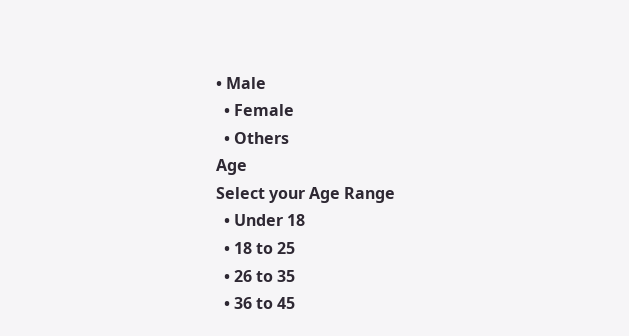• Male
  • Female
  • Others
Age
Select your Age Range
  • Under 18
  • 18 to 25
  • 26 to 35
  • 36 to 45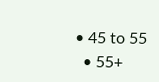• 45 to 55
  • 55+